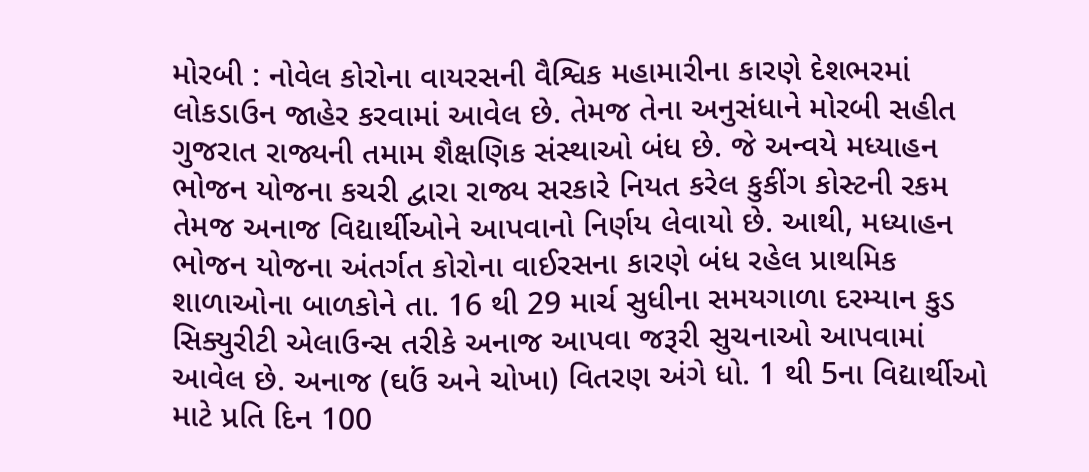મોરબી : નોવેલ કોરોના વાયરસની વૈશ્વિક મહામારીના કારણે દેશભરમાં લોકડાઉન જાહેર કરવામાં આવેલ છે. તેમજ તેના અનુસંધાને મોરબી સહીત ગુજરાત રાજ્યની તમામ શૈક્ષણિક સંસ્થાઓ બંધ છે. જે અન્વયે મધ્યાહન ભોજન યોજના કચરી દ્વારા રાજ્ય સરકારે નિયત કરેલ કુકીંગ કોસ્ટની રકમ તેમજ અનાજ વિદ્યાર્થીઓને આપવાનો નિર્ણય લેવાયો છે. આથી, મધ્યાહન ભોજન યોજના અંતર્ગત કોરોના વાઈરસના કારણે બંધ રહેલ પ્રાથમિક શાળાઓના બાળકોને તા. 16 થી 29 માર્ચ સુધીના સમયગાળા દરમ્યાન કુડ સિક્યુરીટી એલાઉન્સ તરીકે અનાજ આપવા જરૂરી સુચનાઓ આપવામાં આવેલ છે. અનાજ (ઘઉં અને ચોખા) વિતરણ અંગે ધો. 1 થી 5ના વિદ્યાર્થીઓ માટે પ્રતિ દિન 100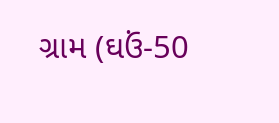ગ્રામ (ઘઉં-50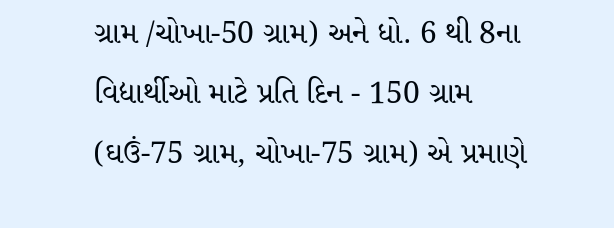ગ્રામ /ચોખા-50 ગ્રામ) અને ધો. 6 થી 8ના વિદ્યાર્થીઓ માટે પ્રતિ દિન - 150 ગ્રામ (ઘઉં-75 ગ્રામ, ચોખા-75 ગ્રામ) એ પ્રમાણે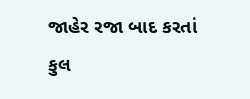જાહેર રજા બાદ કરતાં કુલ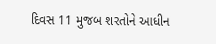દિવસ 11 મુજબ શરતોને આધીન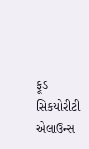ફૂડ સિકયોરીટી એલાઉન્સ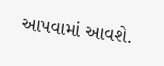આપવામાં આવશે.